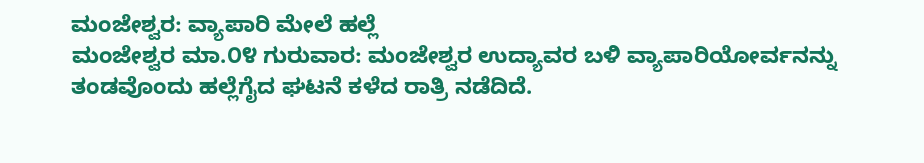ಮಂಜೇಶ್ವರ: ವ್ಯಾಪಾರಿ ಮೇಲೆ ಹಲ್ಲೆ
ಮಂಜೇಶ್ವರ ಮಾ.೦೪ ಗುರುವಾರ: ಮಂಜೇಶ್ವರ ಉದ್ಯಾವರ ಬಳಿ ವ್ಯಾಪಾರಿಯೋರ್ವನನ್ನು ತಂಡವೊಂದು ಹಲ್ಲೆಗೈದ ಘಟನೆ ಕಳೆದ ರಾತ್ರಿ ನಡೆದಿದೆ.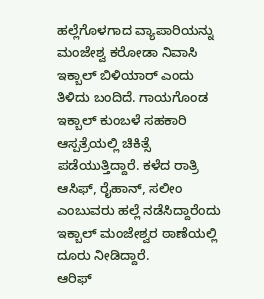ಹಲ್ಲೆಗೊಳಗಾದ ವ್ಯಾಪಾರಿಯನ್ನು ಮಂಜೇಶ್ವ ಕರೋಡಾ ನಿವಾಸಿ ಇಕ್ಬಾಲ್ ಬಿಳಿಯಾರ್ ಎಂದು ತಿಳಿದು ಬಂದಿದೆ. ಗಾಯಗೊಂಡ ಇಕ್ಬಾಲ್ ಕುಂಬಳೆ ಸಹಕಾರಿ ಆಸ್ಪತ್ರೆಯಲ್ಲಿ ಚಿಕಿತ್ಸೆ ಪಡೆಯುತ್ತಿದ್ದಾರೆ. ಕಳೆದ ರಾತ್ರಿ ಆಸಿಫ್, ರೈಹಾನ್, ಸಲೀಂ ಎಂಬುವರು ಹಲ್ಲೆ ನಡೆಸಿದ್ದಾರೆಂದು ಇಕ್ಬಾಲ್ ಮಂಜೇಶ್ವರ ಠಾಣೆಯಲ್ಲಿ ದೂರು ನೀಡಿದ್ದಾರೆ.
ಆರಿಫ್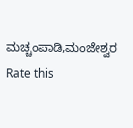ಮಚ್ಚಂಪಾಡಿ,ಮಂಜೇಶ್ವರ
Rate this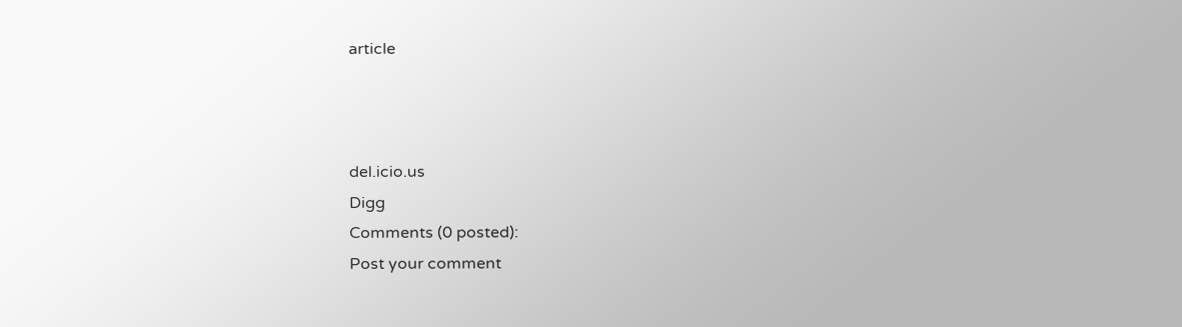article



del.icio.us
Digg
Comments (0 posted):
Post your comment